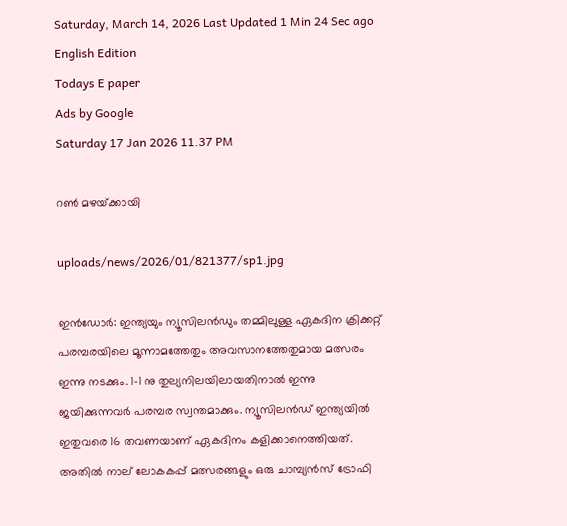Saturday, March 14, 2026 Last Updated 1 Min 24 Sec ago English Edition
Todays E paper
Ads by Google
Saturday 17 Jan 2026 11.37 PM

റണ്‍ മഴയ്‌ക്കായി

uploads/news/2026/01/821377/sp1.jpg

ഇന്‍ഡോര്‍: ഇന്ത്യയും ന്യൂസിലന്‍ഡും തമ്മിലുള്ള ഏകദിന ക്രിക്കറ്റ്‌ പരമ്പരയിലെ മൂന്നാമത്തേതും അവസാനത്തേതുമായ മത്സരം ഇന്നു നടക്കും. 1-1 നു തുല്യനിലയിലായതിനാല്‍ ഇന്നു ജയിക്കുന്നവര്‍ പരമ്പര സ്വന്തമാക്കും. ന്യൂസിലന്‍ഡ്‌ ഇന്ത്യയില്‍ ഇതുവരെ 16 തവണയാണ്‌ ഏകദിനം കളിക്കാനെത്തിയത്‌.
അതില്‍ നാല്‌ ലോകകപ്പ്‌ മത്സരങ്ങളും ഒരു ചാമ്പ്യന്‍സ്‌ ട്രോഫി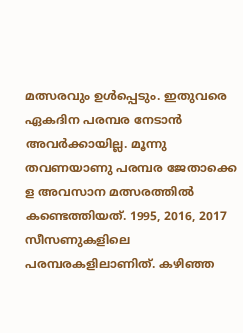മത്സരവും ഉള്‍പ്പെടും. ഇതുവരെ ഏകദിന പരമ്പര നേടാന്‍ അവര്‍ക്കായില്ല. മൂന്നു തവണയാണു പരമ്പര ജേതാക്കെ
ള അവസാന മത്സരത്തില്‍ കണ്ടെത്തിയത്‌. 1995, 2016, 2017 സീസണുകളിലെ പരമ്പരകളിലാണിത്‌. കഴിഞ്ഞ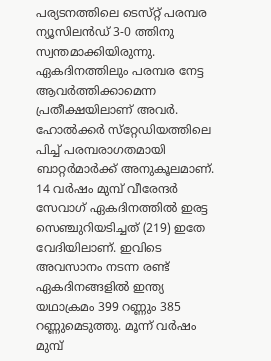പര്യടനത്തിലെ ടെസ്‌റ്റ് പരമ്പര ന്യൂസിലന്‍ഡ്‌ 3-0 ത്തിനു സ്വന്തമാക്കിയിരുന്നു. ഏകദിനത്തിലും പരമ്പര നേട്ട ആവര്‍ത്തിക്കാമെന്ന പ്രതീക്ഷയിലാണ്‌ അവര്‍.
ഹോല്‍ക്കര്‍ സ്‌റ്റേഡിയത്തിലെ പിച്ച്‌ പരമ്പരാഗതമായി ബാറ്റര്‍മാര്‍ക്ക്‌ അനുകൂലമാണ്‌. 14 വര്‍ഷം മുമ്പ്‌ വീരേന്ദര്‍ സേവാഗ്‌ ഏകദിനത്തില്‍ ഇരട്ട സെഞ്ചുറിയടിച്ചത്‌ (219) ഇതേ വേദിയിലാണ്‌. ഇവിടെ അവസാനം നടന്ന രണ്ട്‌ ഏകദിനങ്ങളില്‍ ഇന്ത്യ യഥാക്രമം 399 റണ്ണും 385 റണ്ണുമെടുത്തു. മൂന്ന്‌ വര്‍ഷം മുമ്പ്‌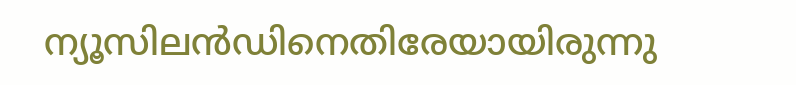ന്യൂസിലന്‍ഡിനെതിരേയായിരുന്നു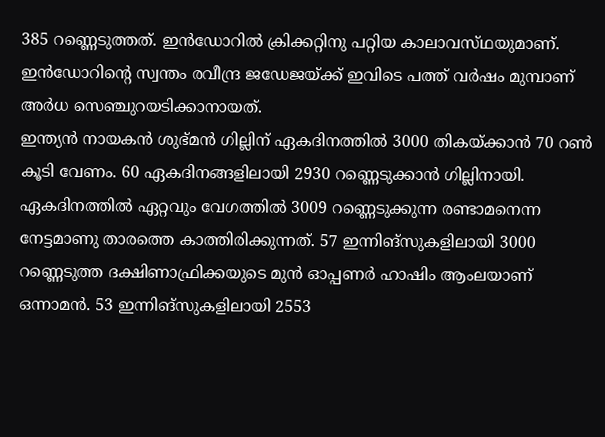385 റണ്ണെടുത്തത്‌. ഇന്‍ഡോറില്‍ ക്രിക്കറ്റിനു പറ്റിയ കാലാവസ്‌ഥയുമാണ്‌. ഇന്‍ഡോറിന്റെ സ്വന്തം രവീന്ദ്ര ജഡേജയ്‌ക്ക് ഇവിടെ പത്ത്‌ വര്‍ഷം മുമ്പാണ്‌ അര്‍ധ സെഞ്ചുറയടിക്കാനായത്‌.
ഇന്ത്യന്‍ നായകന്‍ ശുഭ്‌മന്‍ ഗില്ലിന്‌ ഏകദിനത്തില്‍ 3000 തികയ്‌ക്കാന്‍ 70 റണ്‍ കൂടി വേണം. 60 ഏകദിനങ്ങളിലായി 2930 റണ്ണെടുക്കാന്‍ ഗില്ലിനായി. ഏകദിനത്തില്‍ ഏറ്റവും വേഗത്തില്‍ 3009 റണ്ണെടുക്കുന്ന രണ്ടാമനെന്ന നേട്ടമാണു താരത്തെ കാത്തിരിക്കുന്നത്‌. 57 ഇന്നിങ്‌സുകളിലായി 3000 റണ്ണെടുത്ത ദക്ഷിണാഫ്രിക്കയുടെ മുന്‍ ഓപ്പണര്‍ ഹാഷിം ആംലയാണ്‌ ഒന്നാമന്‍. 53 ഇന്നിങ്‌സുകളിലായി 2553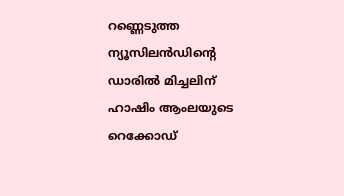റണ്ണെടുത്ത ന്യൂസിലന്‍ഡിന്റെ ഡാരില്‍ മിച്ചലിന്‌ ഹാഷിം ആംലയുടെ റെക്കോഡ്‌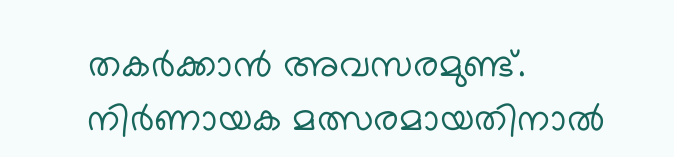തകര്‍ക്കാന്‍ അവസരമുണ്ട്‌. നിര്‍ണായക മത്സരമായതിനാല്‍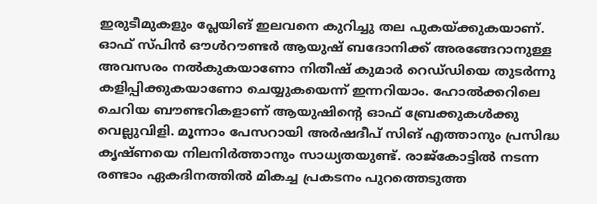ഇരുടീമുകളും പ്ലേയിങ്‌ ഇലവനെ കുറിച്ചു തല പുകയ്‌ക്കുകയാണ്‌. ഓഫ്‌ സ്‌പിന്‍ ഔള്‍റൗണ്ടര്‍ ആയുഷ്‌ ബദോനിക്ക്‌ അരങ്ങേറാനുള്ള അവസരം നല്‍കുകയാണോ നിതീഷ്‌ കുമാര്‍ റെഡ്‌ഡിയെ തുടര്‍ന്നു കളിപ്പിക്കുകയാണോ ചെയ്യുകയെന്ന്‌ ഇന്നറിയാം. ഹോല്‍ക്കറിലെ ചെറിയ ബൗണ്ടറികളാണ്‌ ആയുഷിന്റെ ഓഫ്‌ ബ്രേക്കുകള്‍ക്കു വെല്ലുവിളി. മൂന്നാം പേസറായി അര്‍ഷദീപ്‌ സിങ്‌ എത്താനും പ്രസിദ്ധ കൃഷ്‌ണയെ നിലനിര്‍ത്താനും സാധ്യതയുണ്ട്‌. രാജ്‌കോട്ടില്‍ നടന്ന രണ്ടാം ഏകദിനത്തില്‍ മികച്ച പ്രകടനം പുറത്തെടുത്ത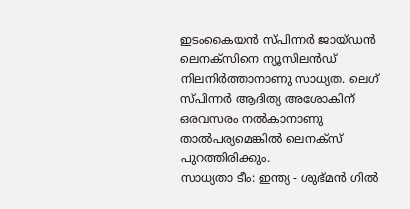ഇടംകൈയന്‍ സ്‌പിന്നര്‍ ജായ്‌ഡന്‍ ലെനക്‌സിനെ ന്യൂസിലന്‍ഡ്‌ നിലനിര്‍ത്താനാണു സാധ്യത. ലെഗ്‌ സ്‌പിന്നര്‍ ആദിത്യ അശോകിന്‌ ഒരവസരം നല്‍കാനാണു താല്‍പര്യമെങ്കില്‍ ലെനക്‌സ് പുറത്തിരിക്കും.
സാധ്യതാ ടീം: ഇന്ത്യ - ശുഭ്‌മന്‍ ഗില്‍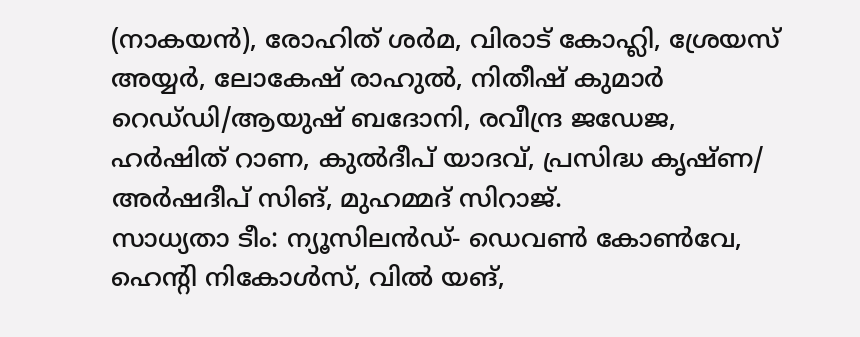(നാകയന്‍), രോഹിത്‌ ശര്‍മ, വിരാട്‌ കോഹ്ലി, ശ്രേയസ്‌ അയ്യര്‍, ലോകേഷ്‌ രാഹുല്‍, നിതീഷ്‌ കുമാര്‍ റെഡ്‌ഡി/ആയുഷ്‌ ബദോനി, രവീന്ദ്ര ജഡേജ, ഹര്‍ഷിത്‌ റാണ, കുല്‍ദീപ്‌ യാദവ്‌, പ്രസിദ്ധ കൃഷ്‌ണ/ അര്‍ഷദീപ്‌ സിങ്‌, മുഹമ്മദ്‌ സിറാജ്‌.
സാധ്യതാ ടീം: ന്യൂസിലന്‍ഡ്‌- ഡെവണ്‍ കോണ്‍വേ, ഹെന്റി നികോള്‍സ്‌, വില്‍ യങ്‌,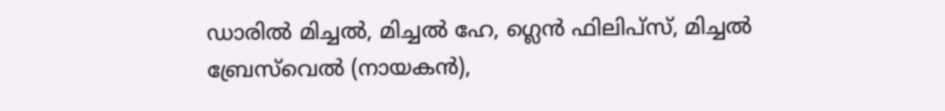ഡാരില്‍ മിച്ചല്‍, മിച്ചല്‍ ഹേ, ഗ്ലെന്‍ ഫിലിപ്‌സ്, മിച്ചല്‍ ബ്രേസ്‌വെല്‍ (നായകന്‍),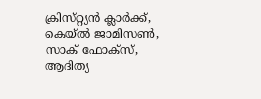ക്രിസ്‌റ്റ്യന്‍ ക്ലാര്‍ക്ക്‌, കെയ്‌ല്‍ ജാമിസണ്‍, സാക്‌ ഫോക്‌സ്, ആദിത്യ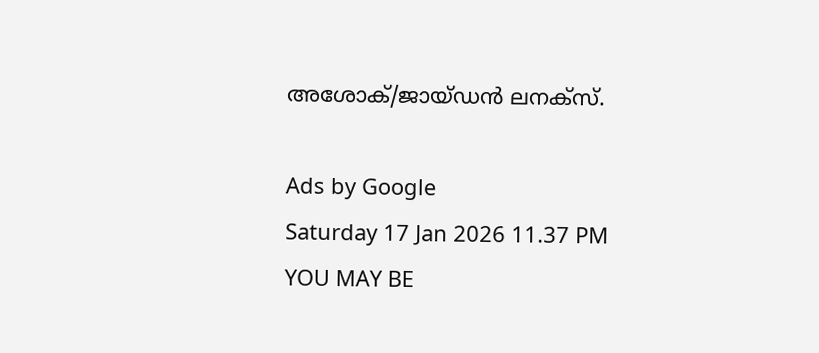അശോക്‌/ജായ്‌ഡന്‍ ലനക്‌സ്.

Ads by Google
Saturday 17 Jan 2026 11.37 PM
YOU MAY BE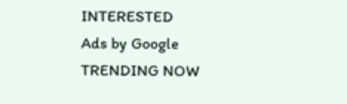INTERESTED
Ads by Google
TRENDING NOW